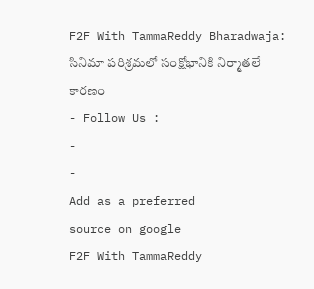F2F With TammaReddy Bharadwaja: సినిమా పరిశ్రమలో సంక్షోభానికి నిర్మాతలే కారణం
- Follow Us :
-
-
Add as a preferred
source on google
F2F With TammaReddy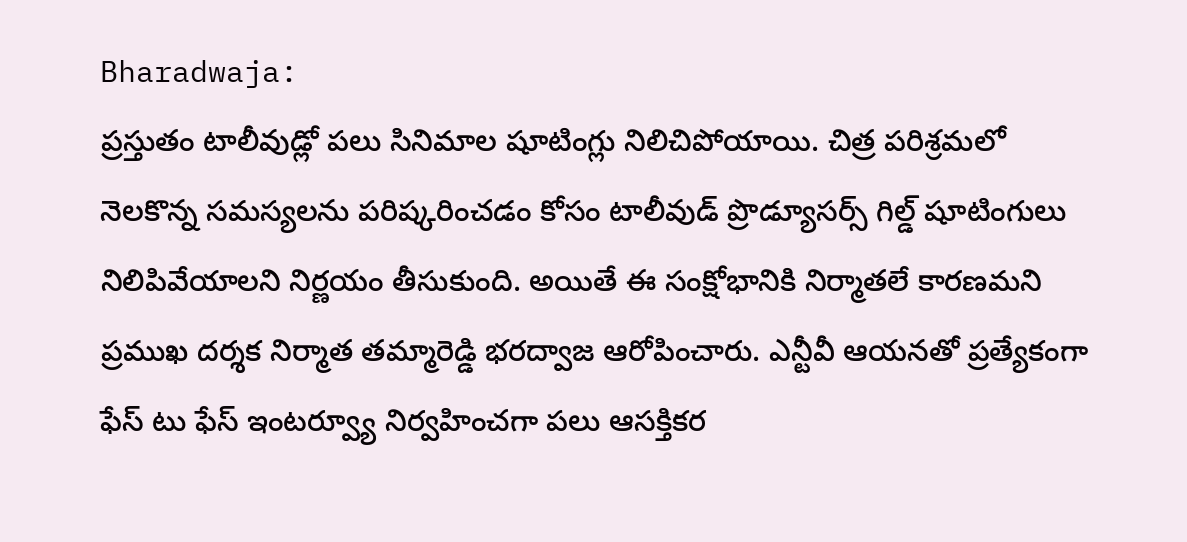Bharadwaja:
ప్రస్తుతం టాలీవుడ్లో పలు సినిమాల షూటింగ్లు నిలిచిపోయాయి. చిత్ర పరిశ్రమలో నెలకొన్న సమస్యలను పరిష్కరించడం కోసం టాలీవుడ్ ప్రొడ్యూసర్స్ గిల్డ్ షూటింగులు నిలిపివేయాలని నిర్ణయం తీసుకుంది. అయితే ఈ సంక్షోభానికి నిర్మాతలే కారణమని ప్రముఖ దర్శక నిర్మాత తమ్మారెడ్డి భరద్వాజ ఆరోపించారు. ఎన్టీవీ ఆయనతో ప్రత్యేకంగా ఫేస్ టు ఫేస్ ఇంటర్వ్యూ నిర్వహించగా పలు ఆసక్తికర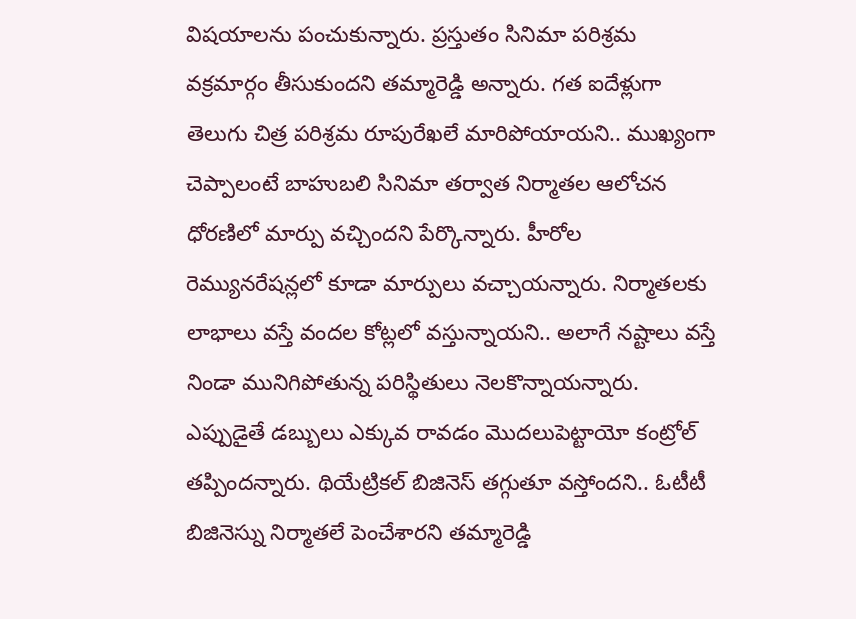విషయాలను పంచుకున్నారు. ప్రస్తుతం సినిమా పరిశ్రమ వక్రమార్గం తీసుకుందని తమ్మారెడ్డి అన్నారు. గత ఐదేళ్లుగా తెలుగు చిత్ర పరిశ్రమ రూపురేఖలే మారిపోయాయని.. ముఖ్యంగా చెప్పాలంటే బాహుబలి సినిమా తర్వాత నిర్మాతల ఆలోచన ధోరణిలో మార్పు వచ్చిందని పేర్కొన్నారు. హీరోల రెమ్యునరేషన్లలో కూడా మార్పులు వచ్చాయన్నారు. నిర్మాతలకు లాభాలు వస్తే వందల కోట్లలో వస్తున్నాయని.. అలాగే నష్టాలు వస్తే నిండా మునిగిపోతున్న పరిస్థితులు నెలకొన్నాయన్నారు. ఎప్పుడైతే డబ్బులు ఎక్కువ రావడం మొదలుపెట్టాయో కంట్రోల్ తప్పిందన్నారు. థియేట్రికల్ బిజినెస్ తగ్గుతూ వస్తోందని.. ఓటీటీ బిజినెస్ను నిర్మాతలే పెంచేశారని తమ్మారెడ్డి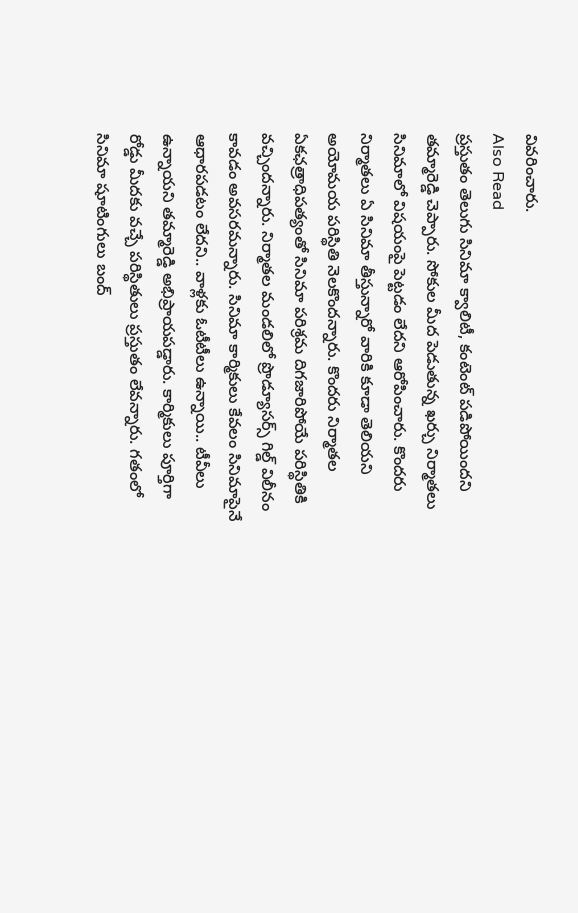వివరించారు.
Also Read
ప్రస్తుతం తెలుగు సినిమా క్వాలిటీ, కంటెంట్ పడిపోయిందని తమ్మారెడ్డి చెప్పారు. సోకుల మీద పెడుతున్న ఖర్చు నిర్మాతలు సినిమాలో విషయంపై పెట్టడం లేదని ఆరోపించారు. కొందరు నిర్మాతలు ఏ సినిమా తీస్తున్నారో వారికి కూడా తెలియని అయోమయ పరిస్థితి నెలకొందన్నారు. కొందరు నిర్మాతల ఏకఛత్రాధిపత్యంతో సినిమా పరిశ్రమ దిగజారిపోయే పరిస్థితికి వచ్చిందన్నారు. నిర్మాతల మండలిలో ప్రొడ్యూసర్స్ గిల్డ్ విలీనం కావడం అవసరమన్నారు. సినిమా కార్మికులు కేవలం సినిమాపైనే ఆధారపడటం లేదని.. వాళ్లకు ఓటీటీలు ఉన్నాయి.. టీవీలు ఉన్నాయని తమ్మారెడ్డి అభిప్రాయపడ్డారు. కార్మికులు పూర్తిగా రోడ్డు మీదకు వచ్చే పరిస్థితులు ప్రస్తుతం లేవన్నారు. గతంలో సినిమా షూటింగులు బంద్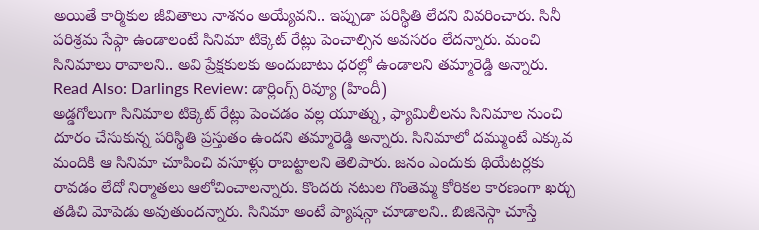అయితే కార్మికుల జీవితాలు నాశనం అయ్యేవని.. ఇప్పుడా పరిస్థితి లేదని వివరించారు. సినీ పరిశ్రమ సేఫ్గా ఉండాలంటే సినిమా టిక్కెట్ రేట్లు పెంచాల్సిన అవసరం లేదన్నారు. మంచి సినిమాలు రావాలని.. అవి ప్రేక్షకులకు అందుబాటు ధరల్లో ఉండాలని తమ్మారెడ్డి అన్నారు.
Read Also: Darlings Review: డార్లింగ్స్ రివ్యూ (హిందీ)
అడ్డగోలుగా సినిమాల టిక్కెట్ రేట్లు పెంచడం వల్ల యూత్ను, ఫ్యామిలీలను సినిమాల నుంచి దూరం చేసుకున్న పరిస్థితి ప్రస్తుతం ఉందని తమ్మారెడ్డి అన్నారు. సినిమాలో దమ్ముంటే ఎక్కువ మందికి ఆ సినిమా చూపించి వసూళ్లు రాబట్టాలని తెలిపారు. జనం ఎందుకు థియేటర్లకు రావడం లేదో నిర్మాతలు ఆలోచించాలన్నారు. కొందరు నటుల గొంతెమ్మ కోరికల కారణంగా ఖర్చు తడిచి మోపెడు అవుతుందన్నారు. సినిమా అంటే ప్యాషన్గా చూడాలని.. బిజినెస్గా చూస్తే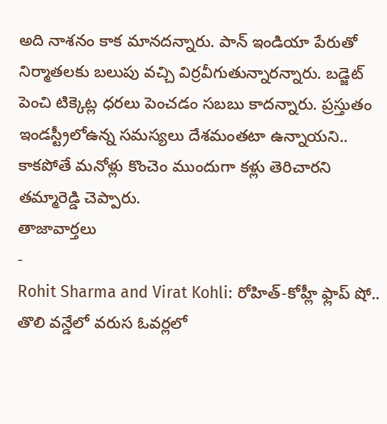అది నాశనం కాక మానదన్నారు. పాన్ ఇండియా పేరుతో నిర్మాతలకు బలుపు వచ్చి విర్రవీగుతున్నారన్నారు. బడ్జెట్ పెంచి టిక్కెట్ల ధరలు పెంచడం సబబు కాదన్నారు. ప్రస్తుతం ఇండస్ట్రీలోఉన్న సమస్యలు దేశమంతటా ఉన్నాయని.. కాకపోతే మనోళ్లు కొంచెం ముందుగా కళ్లు తెరిచారని తమ్మారెడ్డి చెప్పారు.
తాజావార్తలు
-
Rohit Sharma and Virat Kohli: రోహిత్-కోహ్లీ ఫ్లాప్ షో.. తొలి వన్డేలో వరుస ఓవర్లలో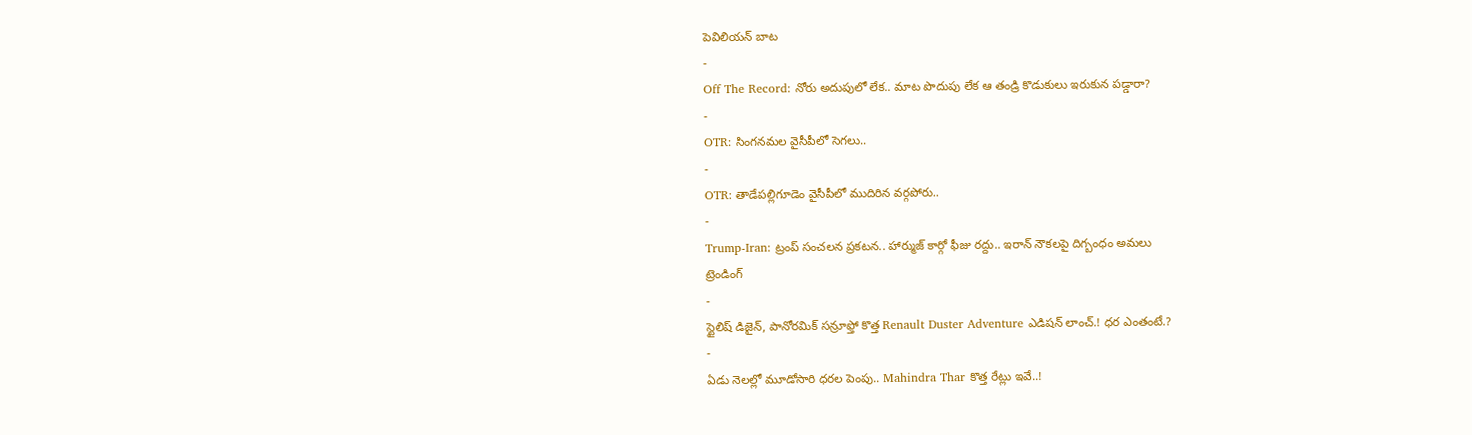పెవిలియన్ బాట
-
Off The Record: నోరు అదుపులో లేక.. మాట పొదుపు లేక ఆ తండ్రి కొడుకులు ఇరుకున పడ్డారా?
-
OTR: సింగనమల వైసీపీలో సెగలు..
-
OTR: తాడేపల్లిగూడెం వైసీపీలో ముదిరిన వర్గపోరు..
-
Trump-Iran: ట్రంప్ సంచలన ప్రకటన.. హార్ముజ్ కార్గో ఫీజు రద్దు.. ఇరాన్ నౌకలపై దిగ్బంధం అమలు
ట్రెండింగ్
-
స్టైలిష్ డిజైన్, పానోరమిక్ సన్రూఫ్తో కొత్త Renault Duster Adventure ఎడిషన్ లాంచ్.! ధర ఎంతంటే.?
-
ఏడు నెలల్లో మూడోసారి ధరల పెంపు.. Mahindra Thar కొత్త రేట్లు ఇవే..!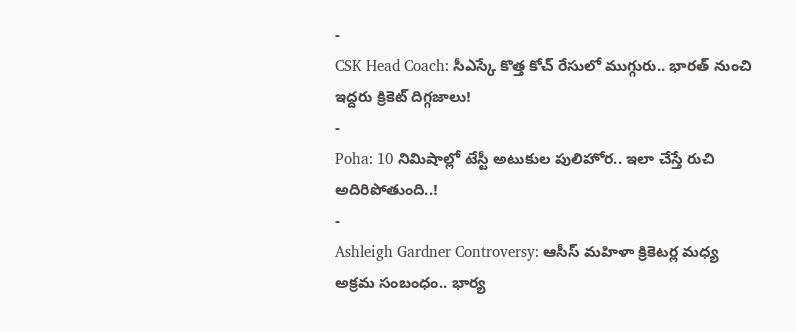-
CSK Head Coach: సీఎస్కే కొత్త కోచ్ రేసులో ముగ్గురు.. భారత్ నుంచి ఇద్దరు క్రికెట్ దిగ్గజాలు!
-
Poha: 10 నిమిషాల్లో టేస్టీ అటుకుల పులిహోర.. ఇలా చేస్తే రుచి అదిరిపోతుంది..!
-
Ashleigh Gardner Controversy: ఆసీస్ మహిళా క్రికెటర్ల మధ్య అక్రమ సంబంధం.. భార్య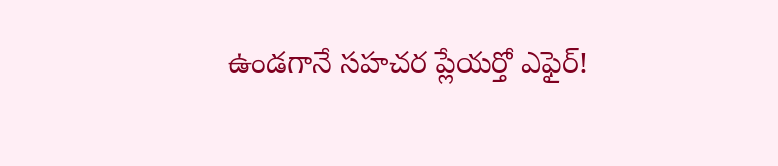ఉండగానే సహచర ప్లేయర్తో ఎఫైర్!